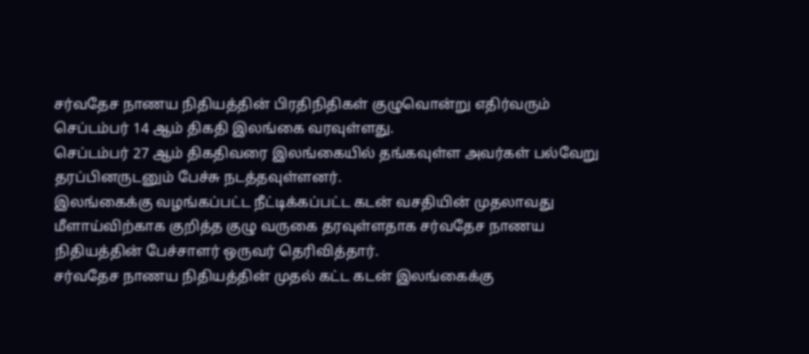சர்வதேச நாணய நிதியத்தின் பிரதிநிதிகள் குழுவொன்று எதிர்வரும் செப்டம்பர் 14 ஆம் திகதி இலங்கை வரவுள்ளது.
செப்டம்பர் 27 ஆம் திகதிவரை இலங்கையில் தங்கவுள்ள அவர்கள் பல்வேறு தரப்பினருடனும் பேச்சு நடத்தவுள்ளனர்.
இலங்கைக்கு வழங்கப்பட்ட நீட்டிக்கப்பட்ட கடன் வசதியின் முதலாவது மீளாய்விற்காக குறித்த குழு வருகை தரவுள்ளதாக சர்வதேச நாணய நிதியத்தின் பேச்சாளர் ஒருவர் தெரிவித்தார்.
சர்வதேச நாணய நிதியத்தின் முதல் கட்ட கடன் இலங்கைக்கு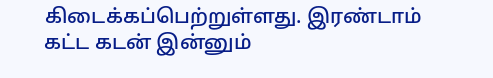கிடைக்கப்பெற்றுள்ளது. இரண்டாம் கட்ட கடன் இன்னும்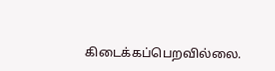கிடைக்கப்பெறவில்லை.